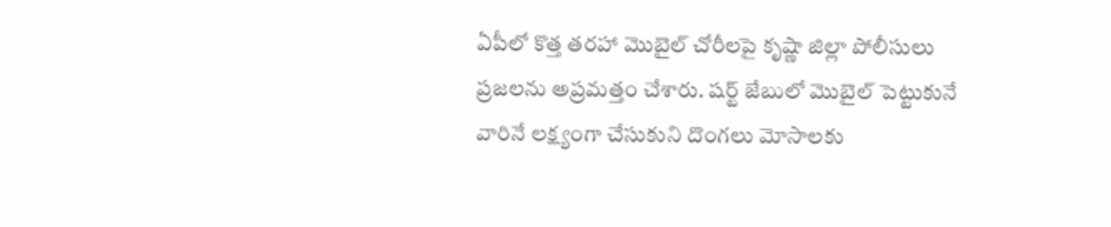ఏపీలో కొత్త తరహా మొబైల్ చోరీలపై కృష్ణా జిల్లా పోలీసులు ప్రజలను అప్రమత్తం చేశారు. షర్ట్ జేబులో మొబైల్ పెట్టుకునే వారినే లక్ష్యంగా చేసుకుని దొంగలు మోసాలకు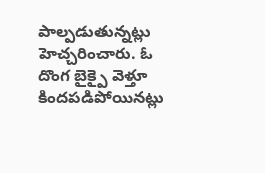పాల్పడుతున్నట్లు హెచ్చరించారు. ఓ దొంగ బైక్పై వెళ్తూ కిందపడిపోయినట్లు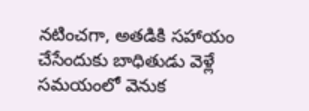నటించగా, అతడికి సహాయం చేసేందుకు బాధితుడు వెళ్లే సమయంలో వెనుక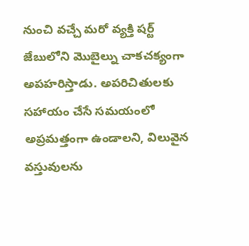నుంచి వచ్చే మరో వ్యక్తి షర్ట్ జేబులోని మొబైల్ను చాకచక్యంగా అపహరిస్తాడు. అపరిచితులకు సహాయం చేసే సమయంలో అప్రమత్తంగా ఉండాలని, విలువైన వస్తువులను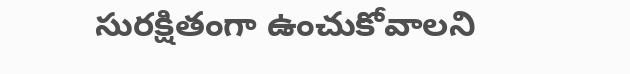సురక్షితంగా ఉంచుకోవాలని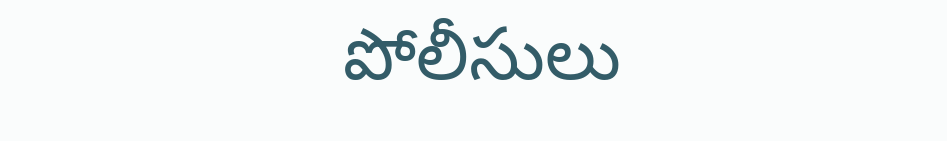పోలీసులు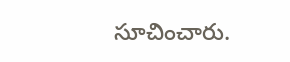సూచించారు.